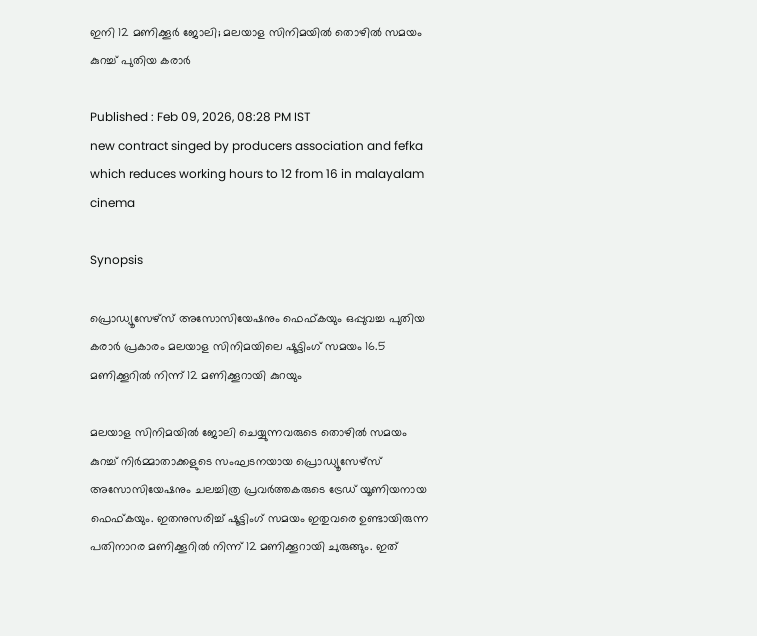ഇനി 12 മണിക്കൂര്‍ ജോലി; മലയാള സിനിമയില്‍ തൊഴില്‍ സമയം കുറച്ച് പുതിയ കരാര്‍

Published : Feb 09, 2026, 08:28 PM IST
new contract singed by producers association and fefka which reduces working hours to 12 from 16 in malayalam cinema

Synopsis

പ്രൊഡ്യൂസേഴ്സ് അസോസിയേഷനും ഫെഫ്കയും ഒപ്പുവച്ച പുതിയ കരാർ പ്രകാരം മലയാള സിനിമയിലെ ഷൂട്ടിംഗ് സമയം 16.5 മണിക്കൂറിൽ നിന്ന് 12 മണിക്കൂറായി കുറയും

മലയാള സിനിമയില്‍ ജോലി ചെയ്യുന്നവരുടെ തൊഴില്‍ സമയം കുറച്ച് നിര്‍മ്മാതാക്കളുടെ സംഘടനയായ പ്രൊഡ്യൂസേഴ്സ് അസോസിയേഷനും ചലച്ചിത്ര പ്രവര്‍ത്തകരുടെ ട്രേഡ് യൂണിയനായ ഫെഫ്കയും. ഇതനുസരിച്ച് ഷൂട്ടിംഗ് സമയം ഇതുവരെ ഉണ്ടായിരുന്ന പതിനാറര മണിക്കൂറില്‍ നിന്ന് 12 മണിക്കൂറായി ചുരുങ്ങും. ഇത്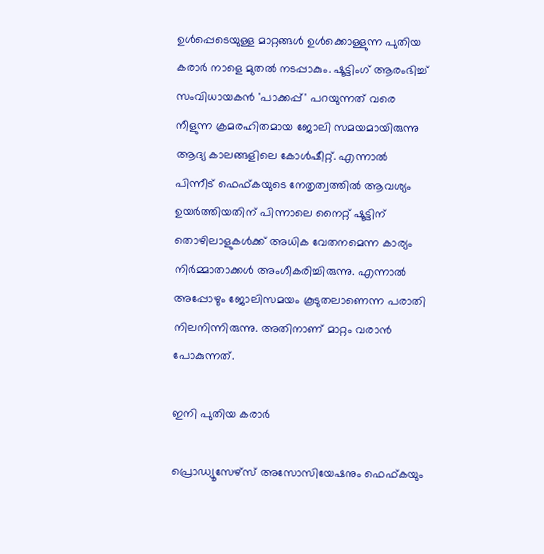ഉള്‍പ്പെടെയുള്ള മാറ്റങ്ങള്‍ ഉള്‍ക്കൊള്ളുന്ന പുതിയ കരാര്‍ നാളെ മുതല്‍ നടപ്പാകും. ഷൂട്ടിംഗ് ആരംഭിച്ച് സംവിധായകൻ 'പാക്കപ്പ്' പറയുന്നത് വരെ നീളുന്ന ക്രമരഹിതമായ ജോലി സമയമായിരുന്നു ആദ്യ കാലങ്ങളിലെ കോൾഷീറ്റ്‌. എന്നാല്‍ പിന്നീട് ഫെഫ്കയുടെ നേതൃത്വത്തില്‍ ആവശ്യം ഉയര്‍ത്തിയതിന് പിന്നാലെ നൈറ്റ് ഷൂട്ടിന് തൊഴിലാളുകള്‍ക്ക് അധിക വേതനമെന്ന കാര്യം നിര്‍മ്മാതാക്കള്‍ അംഗീകരിച്ചിരുന്നു. എന്നാല്‍ അപ്പോഴും ജോലിസമയം കൂടുതലാണെന്ന പരാതി നിലനിന്നിരുന്നു. അതിനാണ് മാറ്റം വരാന്‍ പോകുന്നത്.

ഇനി പുതിയ കരാര്‍

പ്രൊഡ്യൂസേഴ്സ് അസോസിയേഷനും ഫെഫ്കയും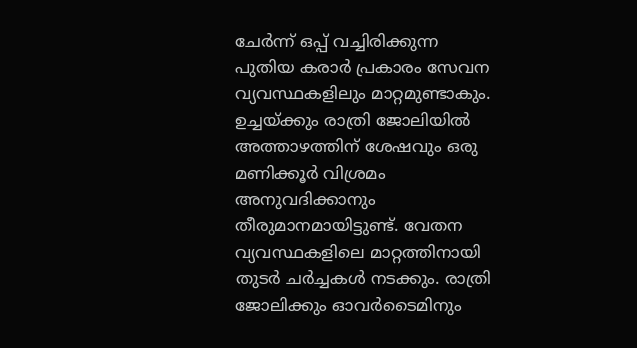ചേര്‍ന്ന് ഒപ്പ് വച്ചിരിക്കുന്ന പുതിയ കരാര്‍ പ്രകാരം സേവന വ്യവസ്ഥകളിലും മാറ്റമുണ്ടാകും. ഉച്ചയ്ക്കും രാത്രി ജോലിയില്‍ അത്താഴത്തിന് ശേഷവും ഒരു മണിക്കൂര്‍ വിശ്രമം അനുവദിക്കാനും തീരുമാനമായിട്ടുണ്ട്. വേതന വ്യവസ്ഥകളിലെ മാറ്റത്തിനായി തുടര്‍ ചര്‍ച്ചകള്‍ നടക്കും. രാത്രി ജോലിക്കും ഓവര്‍ടൈമിനും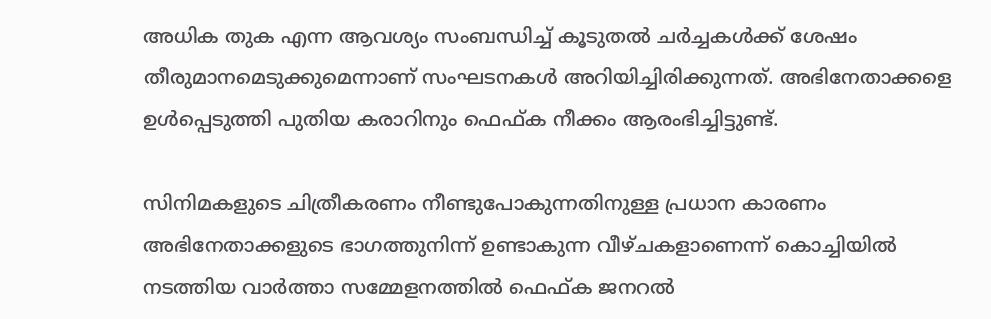അധിക തുക എന്ന ആവശ്യം സംബന്ധിച്ച് കൂടുതല്‍ ചര്‍ച്ചകള്‍ക്ക് ശേഷം തീരുമാനമെടുക്കുമെന്നാണ് സംഘടനകള്‍ അറിയിച്ചിരിക്കുന്നത്. അഭിനേതാക്കളെ ഉള്‍പ്പെടുത്തി പുതിയ കരാറിനും ഫെഫ്ക നീക്കം ആരംഭിച്ചിട്ടുണ്ട്.

സിനിമകളുടെ ചിത്രീകരണം നീണ്ടുപോകുന്നതിനുള്ള പ്രധാന കാരണം അഭിനേതാക്കളുടെ ഭാഗത്തുനിന്ന് ഉണ്ടാകുന്ന വീഴ്ചകളാണെന്ന് കൊച്ചിയില്‍ നടത്തിയ വാര്‍ത്താ സമ്മേളനത്തില്‍ ഫെഫ്ക ജനറല്‍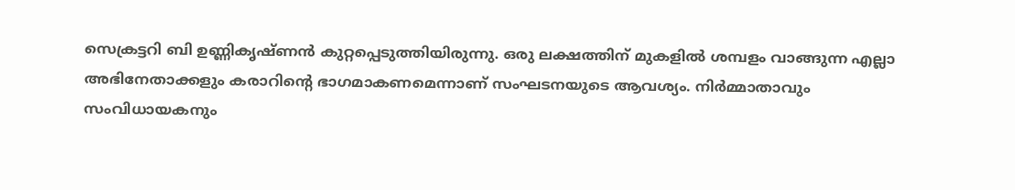സെക്രട്ടറി ബി ഉണ്ണികൃഷ്ണന്‍ കുറ്റപ്പെടുത്തിയിരുന്നു. ഒരു ലക്ഷത്തിന് മുകളില്‍ ശമ്പളം വാങ്ങുന്ന എല്ലാ അഭിനേതാക്കളും കരാറിന്‍റെ ഭാഗമാകണമെന്നാണ് സംഘടനയുടെ ആവശ്യം. നിര്‍മ്മാതാവും സംവിധായകനും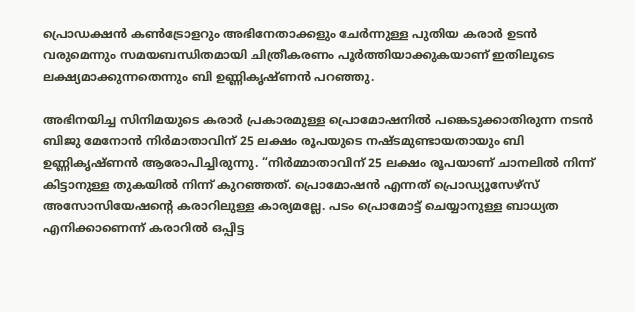പ്രൊഡക്ഷന്‍ കണ്‍ട്രോളറും അഭിനേതാക്കളും ചേര്‍ന്നുള്ള പുതിയ കരാര്‍ ഉടന്‍ വരുമെന്നും സമയബന്ധിതമായി ചിത്രീകരണം പൂര്‍ത്തിയാക്കുകയാണ് ഇതിലൂടെ ലക്ഷ്യമാക്കുന്നതെന്നും ബി ഉണ്ണികൃഷ്ണന്‍ പറഞ്ഞു.

അഭിനയിച്ച സിനിമയുടെ കരാര്‍ പ്രകാരമുള്ള പ്രൊമോഷനില്‍ പങ്കെടുക്കാതിരുന്ന നടന്‍ ബിജു മേനോൻ നിര്‍മാതാവിന് 25 ലക്ഷം രൂപയുടെ നഷ്ടമുണ്ടായതായും ബി ഉണ്ണികൃഷ്ണന്‍ ആരോപിച്ചിരുന്നു. “നിര്‍മ്മാതാവിന് 25 ലക്ഷം രൂപയാണ് ചാനലില്‍ നിന്ന് കിട്ടാനുള്ള തുകയില്‍ നിന്ന് കുറഞ്ഞത്. പ്രൊമോഷൻ എന്നത് പ്രൊഡ്യൂസേഴ്‍സ് അസോസിയേഷന്റെ കരാറിലുള്ള കാര്യമല്ലേ. പടം പ്രൊമോട്ട് ചെയ്യാനുള്ള ബാധ്യത എനിക്കാണെന്ന് കരാറില്‍ ഒപ്പിട്ട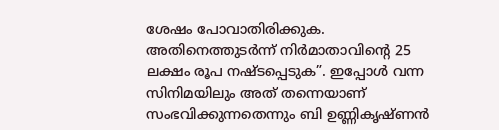ശേഷം പോവാതിരിക്കുക. അതിനെത്തുടര്‍ന്ന് നിര്‍മാതാവിന്റെ 25 ലക്ഷം രൂപ നഷ്‍ടപ്പെടുക”. ഇപ്പോള്‍ വന്ന സിനിമയിലും അത് തന്നെയാണ് സംഭവിക്കുന്നതെന്നും ബി ഉണ്ണികൃഷ്‍ണൻ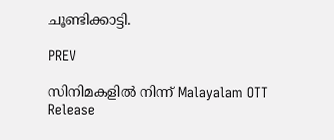ചൂണ്ടിക്കാട്ടി.

PREV

സിനിമകളിൽ നിന്ന് Malayalam OTT Release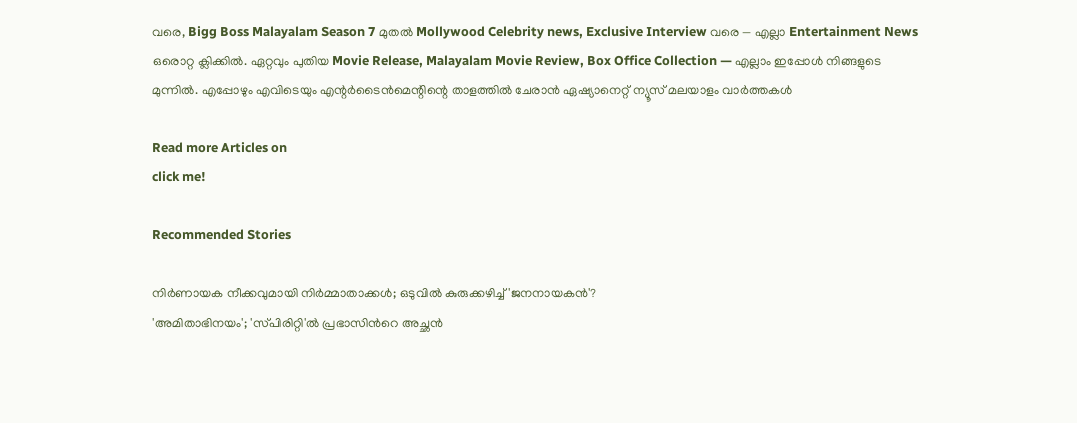വരെ, Bigg Boss Malayalam Season 7 മുതൽ Mollywood Celebrity news, Exclusive Interview വരെ — എല്ലാ Entertainment News ഒരൊറ്റ ക്ലിക്കിൽ. ഏറ്റവും പുതിയ Movie Release, Malayalam Movie Review, Box Office Collection — എല്ലാം ഇപ്പോൾ നിങ്ങളുടെ മുന്നിൽ. എപ്പോഴും എവിടെയും എന്റർടൈൻമെന്റിന്റെ താളത്തിൽ ചേരാൻ ഏഷ്യാനെറ്റ് ന്യൂസ് മലയാളം വാർത്തകൾ

Read more Articles on
click me!

Recommended Stories

നിര്‍ണായക നീക്കവുമായി നിര്‍മ്മാതാക്കള്‍; ഒടുവില്‍ കുരുക്കഴിച്ച് 'ജനനായകന്‍'?
'അമിതാഭിനയം'; 'സ്‍പിരിറ്റി'ല്‍ പ്രഭാസിന്‍റെ അച്ഛന്‍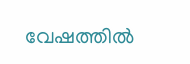വേഷത്തില്‍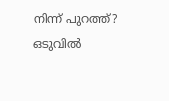നിന്ന് പുറത്ത്? ഒടുവില്‍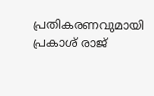പ്രതികരണവുമായി പ്രകാശ് രാജ്